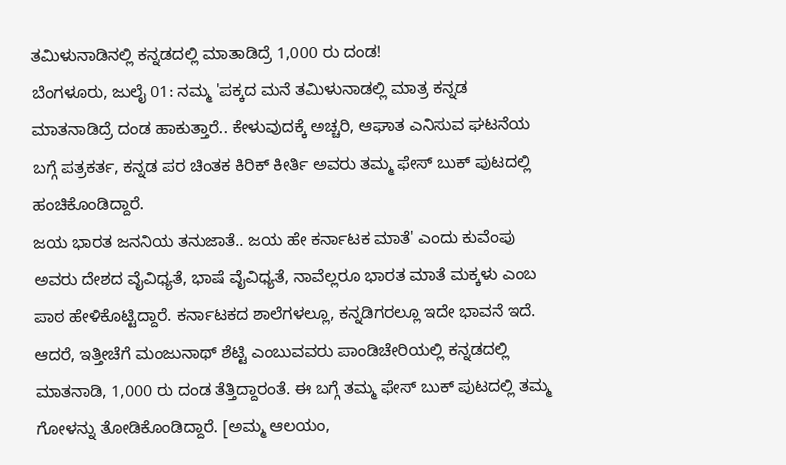ತಮಿಳುನಾಡಿನಲ್ಲಿ ಕನ್ನಡದಲ್ಲಿ ಮಾತಾಡಿದ್ರೆ 1,000 ರು ದಂಡ!
ಬೆಂಗಳೂರು, ಜುಲೈ 01: ನಮ್ಮ 'ಪಕ್ಕದ ಮನೆ ತಮಿಳುನಾಡಲ್ಲಿ ಮಾತ್ರ ಕನ್ನಡ ಮಾತನಾಡಿದ್ರೆ ದಂಡ ಹಾಕುತ್ತಾರೆ.. ಕೇಳುವುದಕ್ಕೆ ಅಚ್ಚರಿ, ಆಘಾತ ಎನಿಸುವ ಘಟನೆಯ ಬಗ್ಗೆ ಪತ್ರಕರ್ತ, ಕನ್ನಡ ಪರ ಚಿಂತಕ ಕಿರಿಕ್ ಕೀರ್ತಿ ಅವರು ತಮ್ಮ ಫೇಸ್ ಬುಕ್ ಪುಟದಲ್ಲಿ ಹಂಚಿಕೊಂಡಿದ್ದಾರೆ.
ಜಯ ಭಾರತ ಜನನಿಯ ತನುಜಾತೆ.. ಜಯ ಹೇ ಕರ್ನಾಟಕ ಮಾತೆ' ಎಂದು ಕುವೆಂಪು ಅವರು ದೇಶದ ವೈವಿಧ್ಯತೆ, ಭಾಷೆ ವೈವಿಧ್ಯತೆ, ನಾವೆಲ್ಲರೂ ಭಾರತ ಮಾತೆ ಮಕ್ಕಳು ಎಂಬ ಪಾಠ ಹೇಳಿಕೊಟ್ಟಿದ್ದಾರೆ. ಕರ್ನಾಟಕದ ಶಾಲೆಗಳಲ್ಲೂ, ಕನ್ನಡಿಗರಲ್ಲೂ ಇದೇ ಭಾವನೆ ಇದೆ. ಆದರೆ, ಇತ್ತೀಚೆಗೆ ಮಂಜುನಾಥ್ ಶೆಟ್ಟಿ ಎಂಬುವವರು ಪಾಂಡಿಚೇರಿಯಲ್ಲಿ ಕನ್ನಡದಲ್ಲಿ ಮಾತನಾಡಿ, 1,000 ರು ದಂಡ ತೆತ್ತಿದ್ದಾರಂತೆ. ಈ ಬಗ್ಗೆ ತಮ್ಮ ಫೇಸ್ ಬುಕ್ ಪುಟದಲ್ಲಿ ತಮ್ಮ ಗೋಳನ್ನು ತೋಡಿಕೊಂಡಿದ್ದಾರೆ. [ಅಮ್ಮ ಆಲಯಂ,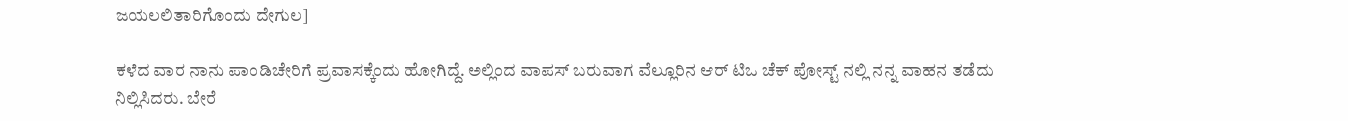ಜಯಲಲಿತಾರಿಗೊಂದು ದೇಗುಲ]

ಕಳೆದ ವಾರ ನಾನು ಪಾಂಡಿಚೇರಿಗೆ ಪ್ರವಾಸಕ್ಕೆಂದು ಹೋಗಿದ್ದೆ. ಅಲ್ಲಿಂದ ವಾಪಸ್ ಬರುವಾಗ ವೆಲ್ಲೂರಿನ ಆರ್ ಟಿಒ ಚೆಕ್ ಪೋಸ್ಟ್ ನಲ್ಲಿ ನನ್ನ ವಾಹನ ತಡೆದು ನಿಲ್ಲಿಸಿದರು. ಬೇರೆ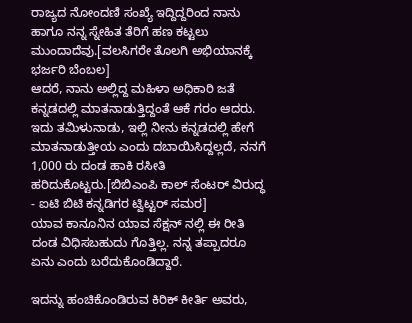ರಾಜ್ಯದ ನೋಂದಣಿ ಸಂಖ್ಯೆ ಇದ್ದಿದ್ದರಿಂದ ನಾನು ಹಾಗೂ ನನ್ನ ಸ್ನೇಹಿತ ತೆರಿಗೆ ಹಣ ಕಟ್ಟಲು ಮುಂದಾದೆವು.[ವಲಸಿಗರೇ ತೊಲಗಿ ಅಭಿಯಾನಕ್ಕೆ ಭರ್ಜರಿ ಬೆಂಬಲ]
ಆದರೆ, ನಾನು ಅಲ್ಲಿದ್ದ ಮಹಿಳಾ ಅಧಿಕಾರಿ ಜತೆ ಕನ್ನಡದಲ್ಲಿ ಮಾತನಾಡುತ್ತಿದ್ದಂತೆ ಆಕೆ ಗರಂ ಆದರು. ಇದು ತಮಿಳುನಾಡು, ಇಲ್ಲಿ ನೀನು ಕನ್ನಡದಲ್ಲಿ ಹೇಗೆ ಮಾತನಾಡುತ್ತೀಯ ಎಂದು ದಬಾಯಿಸಿದ್ದಲ್ಲದೆ, ನನಗೆ 1,000 ರು ದಂಡ ಹಾಕಿ ರಸೀತಿ ಹರಿದುಕೊಟ್ಟರು.[ಬಿಬಿಎಂಪಿ ಕಾಲ್ ಸೆಂಟರ್ ವಿರುದ್ಧ - ಐಟಿ ಬಿಟಿ ಕನ್ನಡಿಗರ ಟ್ವಿಟ್ಟರ್ ಸಮರ]
ಯಾವ ಕಾನೂನಿನ ಯಾವ ಸೆಕ್ಷನ್ ನಲ್ಲಿ ಈ ರೀತಿ ದಂಡ ವಿಧಿಸಬಹುದು ಗೊತ್ತಿಲ್ಲ. ನನ್ನ ತಪ್ಪಾದರೂ ಏನು ಎಂದು ಬರೆದುಕೊಂಡಿದ್ದಾರೆ.

ಇದನ್ನು ಹಂಚಿಕೊಂಡಿರುವ ಕಿರಿಕ್ ಕೀರ್ತಿ ಅವರು,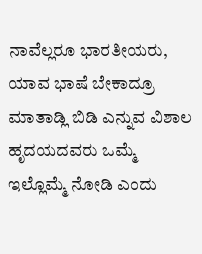ನಾವೆಲ್ಲರೂ ಭಾರತೀಯರು, ಯಾವ ಭಾಷೆ ಬೇಕಾದ್ರೂ ಮಾತಾಡ್ಲಿ ಬಿಡಿ ಎನ್ನುವ ವಿಶಾಲ ಹೃದಯದವರು ಒಮ್ಮೆ ಇಲ್ಲೊಮ್ಮೆ ನೋಡಿ ಎಂದು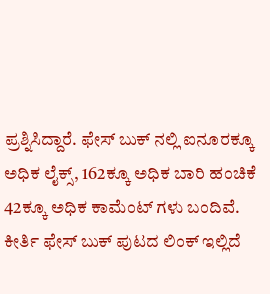ಪ್ರಶ್ನಿಸಿದ್ದಾರೆ. ಫೇಸ್ ಬುಕ್ ನಲ್ಲಿ ಐನೂರಕ್ಕೂ ಅಧಿಕ ಲೈಕ್ಸ್, 162ಕ್ಕೂ ಅಧಿಕ ಬಾರಿ ಹಂಚಿಕೆ 42ಕ್ಕೂ ಅಧಿಕ ಕಾಮೆಂಟ್ ಗಳು ಬಂದಿವೆ. ಕೀರ್ತಿ ಫೇಸ್ ಬುಕ್ ಪುಟದ ಲಿಂಕ್ ಇಲ್ಲಿದೆ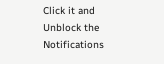Click it and Unblock the Notifications